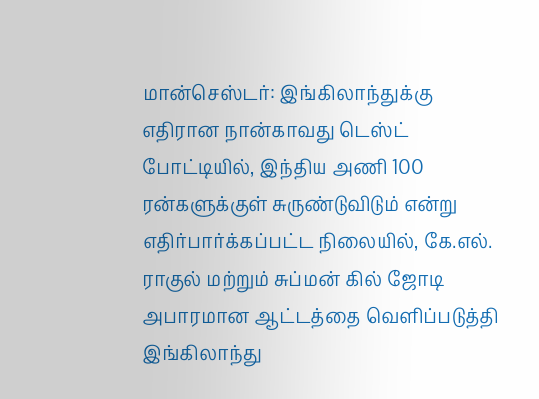மான்செஸ்டர்: இங்கிலாந்துக்கு எதிரான நான்காவது டெஸ்ட் போட்டியில், இந்திய அணி 100 ரன்களுக்குள் சுருண்டுவிடும் என்று எதிர்பார்க்கப்பட்ட நிலையில், கே.எல். ராகுல் மற்றும் சுப்மன் கில் ஜோடி அபாரமான ஆட்டத்தை வெளிப்படுத்தி இங்கிலாந்து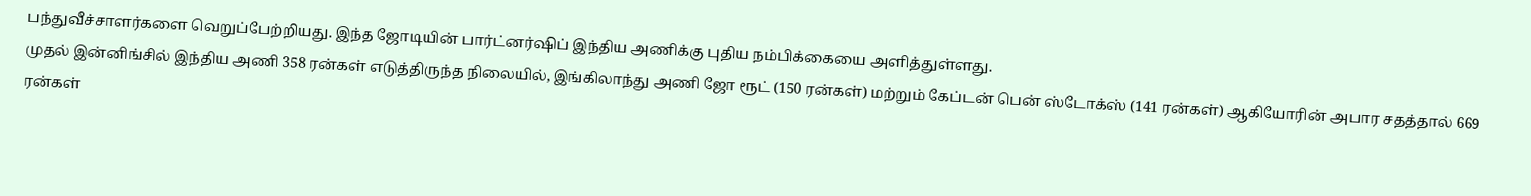பந்துவீச்சாளர்களை வெறுப்பேற்றியது. இந்த ஜோடியின் பார்ட்னர்ஷிப் இந்திய அணிக்கு புதிய நம்பிக்கையை அளித்துள்ளது.
முதல் இன்னிங்சில் இந்திய அணி 358 ரன்கள் எடுத்திருந்த நிலையில், இங்கிலாந்து அணி ஜோ ரூட் (150 ரன்கள்) மற்றும் கேப்டன் பென் ஸ்டோக்ஸ் (141 ரன்கள்) ஆகியோரின் அபார சதத்தால் 669 ரன்கள்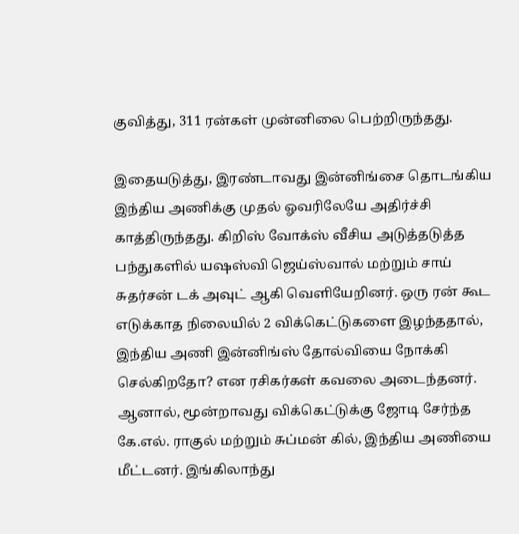குவித்து, 311 ரன்கள் முன்னிலை பெற்றிருந்தது.

இதையடுத்து, இரண்டாவது இன்னிங்சை தொடங்கிய இந்திய அணிக்கு முதல் ஓவரிலேயே அதிர்ச்சி காத்திருந்தது. கிறிஸ் வோக்ஸ் வீசிய அடுத்தடுத்த பந்துகளில் யஷஸ்வி ஜெய்ஸ்வால் மற்றும் சாய் சுதர்சன் டக் அவுட் ஆகி வெளியேறினர். ஒரு ரன் கூட எடுக்காத நிலையில் 2 விக்கெட்டுகளை இழந்ததால், இந்திய அணி இன்னிங்ஸ் தோல்வியை நோக்கி செல்கிறதோ? என ரசிகர்கள் கவலை அடைந்தனர்.
ஆனால், மூன்றாவது விக்கெட்டுக்கு ஜோடி சேர்ந்த கே.எல். ராகுல் மற்றும் சுப்மன் கில், இந்திய அணியை மீட்டனர். இங்கிலாந்து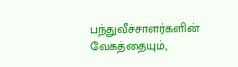பந்துவீச்சாளர்களின் வேகத்தையும்,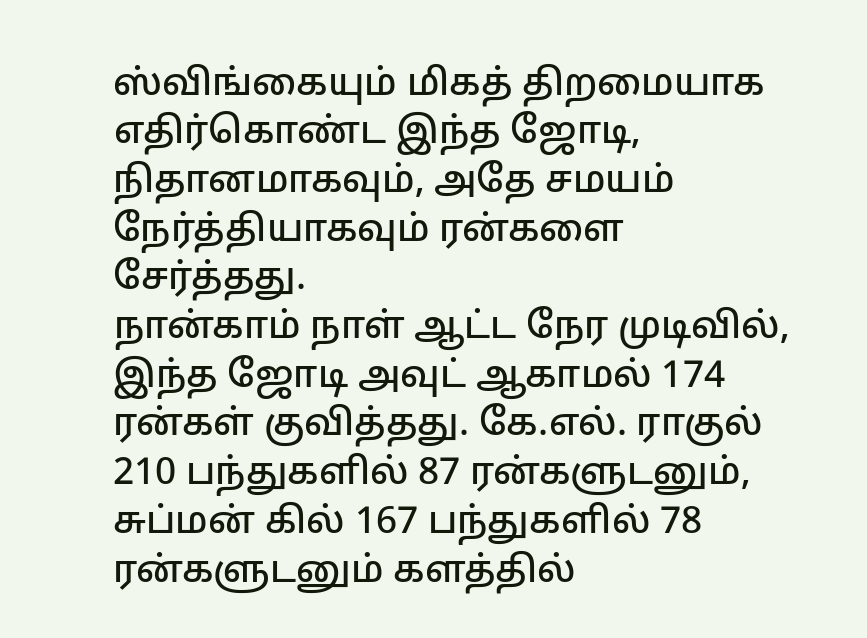ஸ்விங்கையும் மிகத் திறமையாக எதிர்கொண்ட இந்த ஜோடி, நிதானமாகவும், அதே சமயம் நேர்த்தியாகவும் ரன்களை சேர்த்தது.
நான்காம் நாள் ஆட்ட நேர முடிவில், இந்த ஜோடி அவுட் ஆகாமல் 174 ரன்கள் குவித்தது. கே.எல். ராகுல் 210 பந்துகளில் 87 ரன்களுடனும், சுப்மன் கில் 167 பந்துகளில் 78 ரன்களுடனும் களத்தில்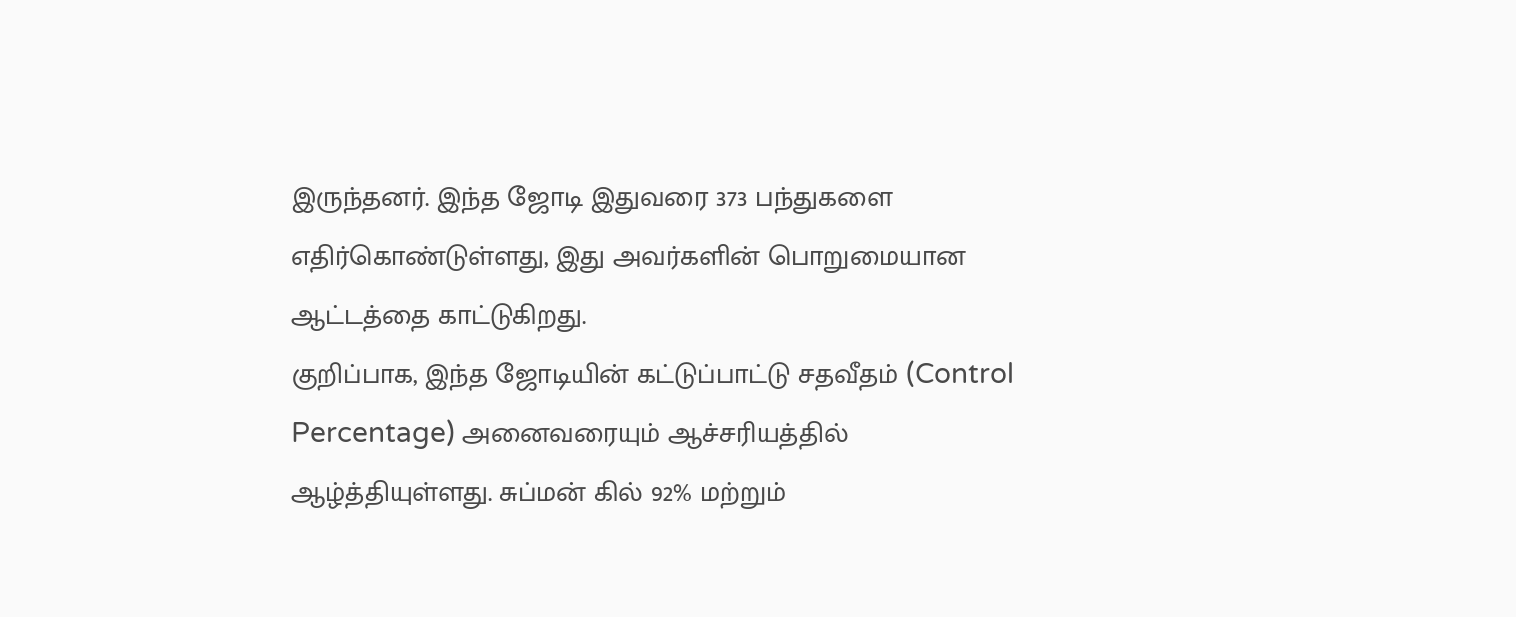இருந்தனர். இந்த ஜோடி இதுவரை 373 பந்துகளை எதிர்கொண்டுள்ளது, இது அவர்களின் பொறுமையான ஆட்டத்தை காட்டுகிறது.
குறிப்பாக, இந்த ஜோடியின் கட்டுப்பாட்டு சதவீதம் (Control Percentage) அனைவரையும் ஆச்சரியத்தில் ஆழ்த்தியுள்ளது. சுப்மன் கில் 92% மற்றும்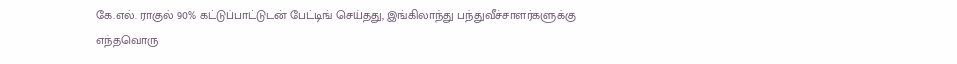கே.எல். ராகுல் 90% கட்டுப்பாட்டுடன் பேட்டிங் செய்தது, இங்கிலாந்து பந்துவீச்சாளர்களுக்கு எந்தவொரு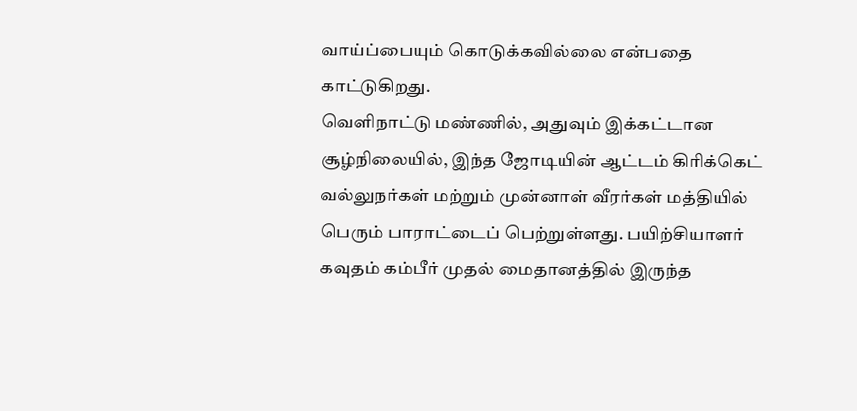வாய்ப்பையும் கொடுக்கவில்லை என்பதை காட்டுகிறது.
வெளிநாட்டு மண்ணில், அதுவும் இக்கட்டான சூழ்நிலையில், இந்த ஜோடியின் ஆட்டம் கிரிக்கெட் வல்லுநர்கள் மற்றும் முன்னாள் வீரர்கள் மத்தியில் பெரும் பாராட்டைப் பெற்றுள்ளது. பயிற்சியாளர் கவுதம் கம்பீர் முதல் மைதானத்தில் இருந்த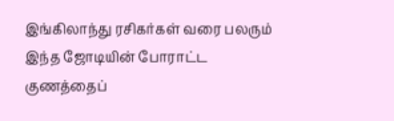இங்கிலாந்து ரசிகர்கள் வரை பலரும் இந்த ஜோடியின் போராட்ட குணத்தைப்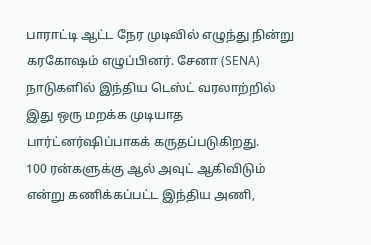பாராட்டி ஆட்ட நேர முடிவில் எழுந்து நின்று கரகோஷம் எழுப்பினர். சேனா (SENA) நாடுகளில் இந்திய டெஸ்ட் வரலாற்றில் இது ஒரு மறக்க முடியாத பார்ட்னர்ஷிப்பாகக் கருதப்படுகிறது.
100 ரன்களுக்கு ஆல் அவுட் ஆகிவிடும் என்று கணிக்கப்பட்ட இந்திய அணி,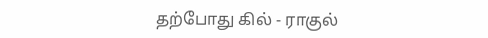தற்போது கில் - ராகுல்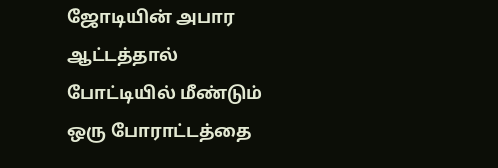ஜோடியின் அபார ஆட்டத்தால் போட்டியில் மீண்டும் ஒரு போராட்டத்தை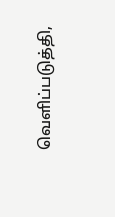வெளிப்படுத்தி,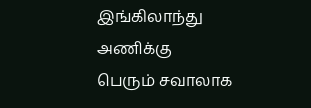இங்கிலாந்து அணிக்கு பெரும் சவாலாக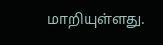மாறியுள்ளது.